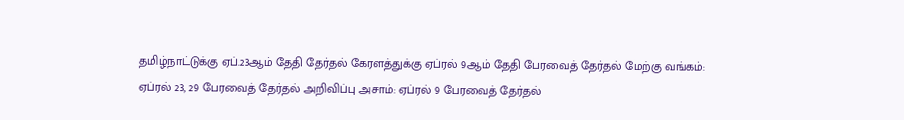தமிழ்நாட்டுக்கு ஏப்.23ஆம் தேதி தேர்தல் கேரளத்துக்கு ஏப்ரல் 9ஆம் தேதி பேரவைத் தேர்தல் மேற்கு வங்கம்: ஏப்ரல் 23, 29 பேரவைத் தேர்தல் அறிவிப்பு அசாம்: ஏப்ரல் 9 பேரவைத் தேர்தல்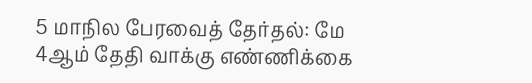5 மாநில பேரவைத் தேர்தல்: மே 4ஆம் தேதி வாக்கு எண்ணிக்கை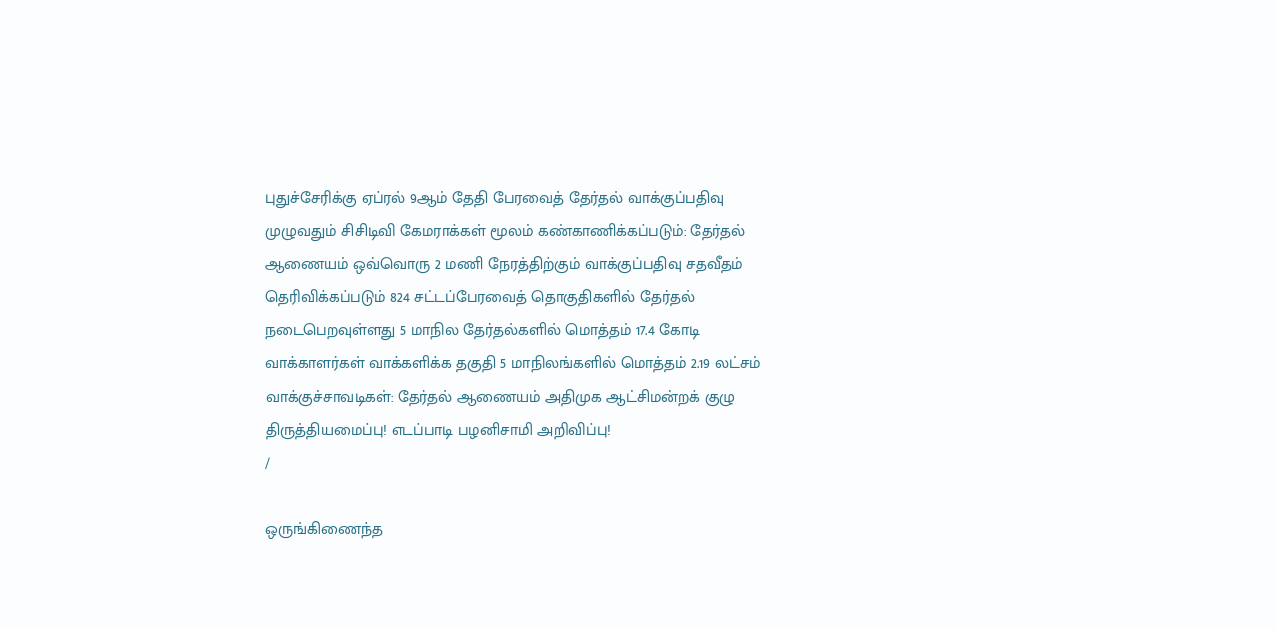புதுச்சேரிக்கு ஏப்ரல் 9ஆம் தேதி பேரவைத் தேர்தல் வாக்குப்பதிவு முழுவதும் சிசிடிவி கேமராக்கள் மூலம் கண்காணிக்கப்படும்: தேர்தல் ஆணையம் ஒவ்வொரு 2 மணி நேரத்திற்கும் வாக்குப்பதிவு சதவீதம் தெரிவிக்கப்படும் 824 சட்டப்பேரவைத் தொகுதிகளில் தேர்தல் நடைபெறவுள்ளது 5 மாநில தேர்தல்களில் மொத்தம் 17.4 கோடி வாக்காளர்கள் வாக்களிக்க தகுதி 5 மாநிலங்களில் மொத்தம் 2.19 லட்சம் வாக்குச்சாவடிகள்: தேர்தல் ஆணையம் அதிமுக ஆட்சிமன்றக் குழு திருத்தியமைப்பு! எடப்பாடி பழனிசாமி அறிவிப்பு!
/

ஒருங்கிணைந்த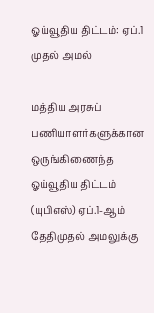ஓய்வூதிய திட்டம்: ஏப்.1 முதல் அமல்

மத்திய அரசுப் பணியாளர்களுக்கான ஒருங்கிணைந்த ஓய்வூதிய திட்டம் (யுபிஎஸ்) ஏப்.1-ஆம் தேதிமுதல் அமலுக்கு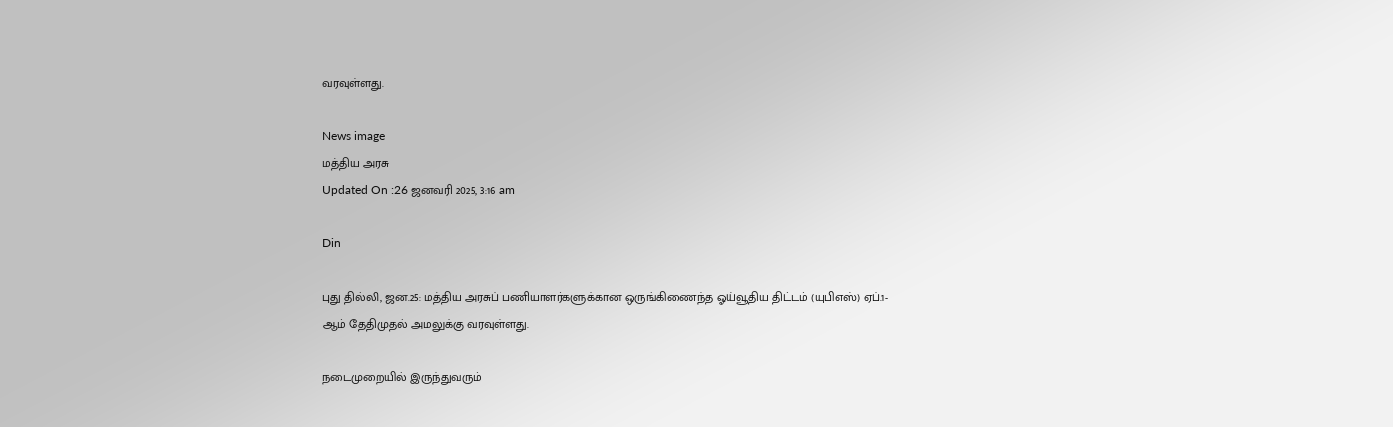வரவுள்ளது.

News image
மத்திய அரசு
Updated On :26 ஜனவரி 2025, 3:16 am

Din

புது தில்லி, ஜன.25: மத்திய அரசுப் பணியாளர்களுக்கான ஒருங்கிணைந்த ஓய்வூதிய திட்டம் (யுபிஎஸ்) ஏப்.1-ஆம் தேதிமுதல் அமலுக்கு வரவுள்ளது.

நடைமுறையில் இருந்துவரும்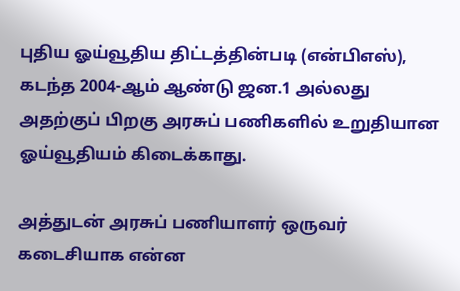புதிய ஓய்வூதிய திட்டத்தின்படி (என்பிஎஸ்), கடந்த 2004-ஆம் ஆண்டு ஜன.1 அல்லது அதற்குப் பிறகு அரசுப் பணிகளில் உறுதியான ஓய்வூதியம் கிடைக்காது.

அத்துடன் அரசுப் பணியாளர் ஒருவர் கடைசியாக என்ன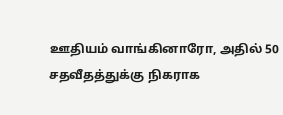ஊதியம் வாங்கினாரோ, அதில் 50 சதவீதத்துக்கு நிகராக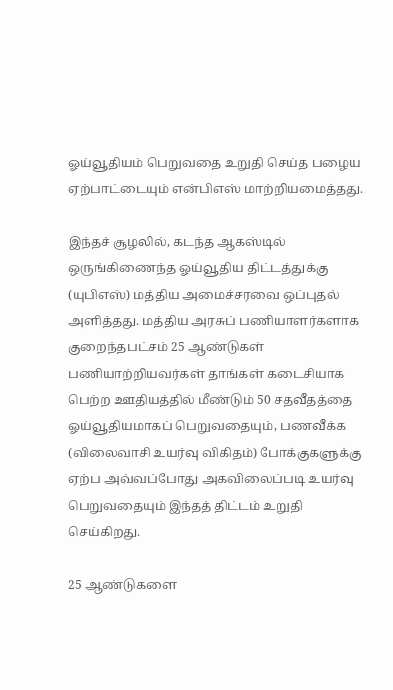ஓய்வூதியம் பெறுவதை உறுதி செய்த பழைய ஏற்பாட்டையும் என்பிஎஸ் மாற்றியமைத்தது.

இந்தச் சூழலில், கடந்த ஆகஸ்டில் ஒருங்கிணைந்த ஓய்வூதிய திட்டத்துக்கு (யுபிஎஸ்) மத்திய அமைச்சரவை ஒப்புதல் அளித்தது. மத்திய அரசுப் பணியாளர்களாக குறைந்தபட்சம் 25 ஆண்டுகள் பணியாற்றியவர்கள் தாங்கள் கடைசியாக பெற்ற ஊதியத்தில் மீண்டும் 50 சதவீதத்தை ஓய்வூதியமாகப் பெறுவதையும், பணவீக்க (விலைவாசி உயர்வு விகிதம்) போக்குகளுக்கு ஏற்ப அவ்வப்போது அகவிலைப்படி உயர்வு பெறுவதையும் இந்தத் திட்டம் உறுதி செய்கிறது.

25 ஆண்டுகளை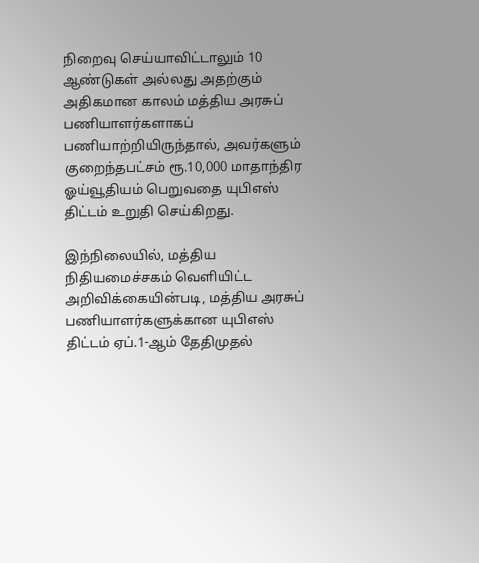நிறைவு செய்யாவிட்டாலும் 10 ஆண்டுகள் அல்லது அதற்கும் அதிகமான காலம் மத்திய அரசுப் பணியாளர்களாகப் பணியாற்றியிருந்தால், அவர்களும் குறைந்தபட்சம் ரூ.10,000 மாதாந்திர ஓய்வூதியம் பெறுவதை யுபிஎஸ் திட்டம் உறுதி செய்கிறது.

இந்நிலையில், மத்திய நிதியமைச்சகம் வெளியிட்ட அறிவிக்கையின்படி, மத்திய அரசுப் பணியாளர்களுக்கான யுபிஎஸ் திட்டம் ஏப்.1-ஆம் தேதிமுதல்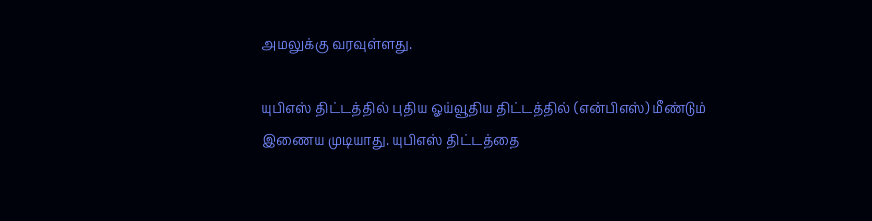அமலுக்கு வரவுள்ளது.

யுபிஎஸ் திட்டத்தில் புதிய ஓய்வூதிய திட்டத்தில் (என்பிஎஸ்) மீண்டும் இணைய முடியாது. யுபிஎஸ் திட்டத்தை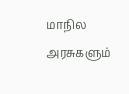மாநில அரசுகளும்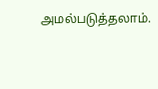அமல்படுத்தலாம்.